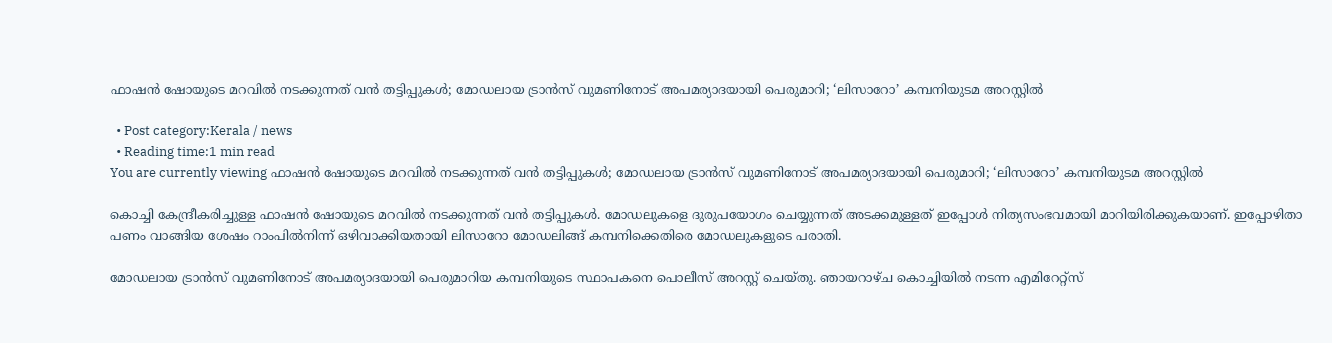ഫാഷൻ ഷോയുടെ മറവിൽ നടക്കുന്നത് വൻ തട്ടിപ്പുകൾ; മോഡലായ ട്രാൻസ് വുമണിനോട് അപമര്യാദയായി പെരുമാറി; ‘ലിസാറോ’ കമ്പനിയുടമ അറസ്റ്റില്‍

  • Post category:Kerala / news
  • Reading time:1 min read
You are currently viewing ഫാഷൻ ഷോയുടെ മറവിൽ നടക്കുന്നത് വൻ തട്ടിപ്പുകൾ; മോഡലായ ട്രാൻസ് വുമണിനോട് അപമര്യാദയായി പെരുമാറി; ‘ലിസാറോ’ കമ്പനിയുടമ അറസ്റ്റില്‍

കൊച്ചി കേന്ദ്രീകരിച്ചുള്ള ഫാഷൻ ഷോയുടെ മറവിൽ നടക്കുന്നത് വൻ തട്ടിപ്പുകൾ. മോഡലുകളെ ദുരുപയോഗം ചെയ്യുന്നത് അടക്കമുള്ളത് ഇപ്പോൾ നിത്യസംഭവമായി മാറിയിരിക്കുകയാണ്. ഇപ്പോഴിതാ പണം വാങ്ങിയ ശേഷം റാംപില്‍നിന്ന് ഒഴിവാക്കിയതായി ലിസാറോ മോഡലിങ്ങ് കമ്പനിക്കെതിരെ മോഡലുകളുടെ പരാതി.

മോഡലായ ട്രാന്‍സ് വുമണിനോട് അപമര്യാദയായി പെരുമാറിയ കമ്പനിയുടെ സ്ഥാപകനെ പൊലീസ് അറസ്റ്റ് ചെയ്തു. ഞായറാഴ്ച കൊച്ചിയില്‍ നടന്ന എമിറേറ്റ്സ്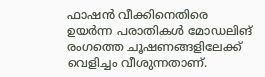ഫാഷന്‍ വീക്കിനെതിരെ ഉയര്‍ന്ന പരാതികള്‍ മോഡലിങ് രംഗത്തെ ചൂഷണങ്ങളിലേക്ക് വെളിച്ചം വീശുന്നതാണ്.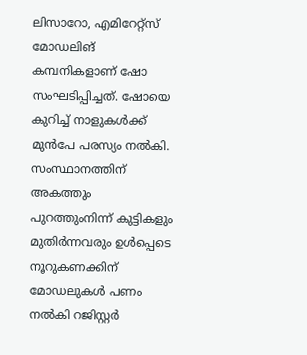ലിസാറോ, എമിറേറ്റ്സ് മോഡലിങ് കമ്പനികളാണ് ഷോ സംഘടിപ്പിച്ചത്. ഷോയെ കുറിച്ച് നാളുകള്‍ക്ക് മുന്‍പേ പരസ്യം നല്‍കി. സംസ്ഥാനത്തിന് അകത്തും പുറത്തുംനിന്ന് കുട്ടികളും മുതിര്‍ന്നവരും ഉള്‍പ്പെടെ നൂറുകണക്കിന് മോഡലുകള്‍ പണം നല്‍കി റജിസ്റ്റര്‍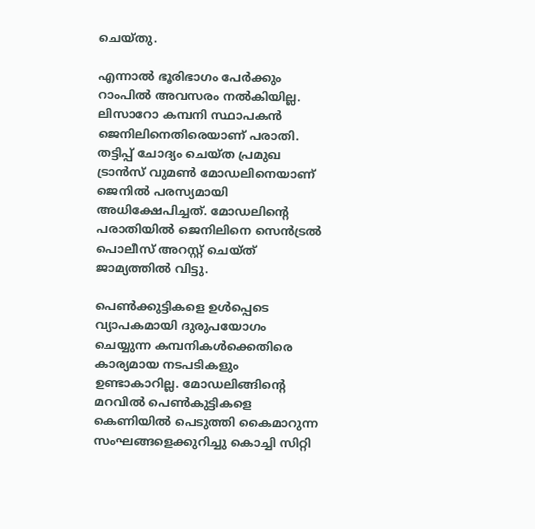ചെയ്തു.

എന്നാല്‍ ഭൂരിഭാഗം പേര്‍ക്കും റാംപില്‍ അവസരം നല്‍കിയില്ല. ലിസാറോ കമ്പനി സ്ഥാപകന്‍ ജെനിലിനെതിരെയാണ് പരാതി. തട്ടിപ്പ് ചോദ്യം ചെയ്ത പ്രമുഖ ട്രാന്‍സ് വുമണ്‍ മോഡലിനെയാണ് ജെനില്‍ പരസ്യമായി അധിക്ഷേപിച്ചത്. മോഡലിന്‍റെ പരാതിയില്‍ ജെനിലിനെ സെന്‍ട്രല്‍ പൊലീസ് അറസ്റ്റ് ചെയ്ത് ജാമ്യത്തില്‍ വിട്ടു.

പെണ്‍ക്കുട്ടികളെ ഉള്‍പ്പെടെ വ്യാപകമായി ദുരുപയോഗം ചെയ്യുന്ന കമ്പനികള്‍ക്കെതിരെ കാര്യമായ നടപടികളും ഉണ്ടാകാറില്ല. മോഡലിങ്ങിൻ്റെ മറവിൽ പെൺകുട്ടികളെ കെണിയിൽ പെടുത്തി കൈമാറുന്ന സംഘങ്ങളെക്കുറിച്ചു കൊച്ചി സിറ്റി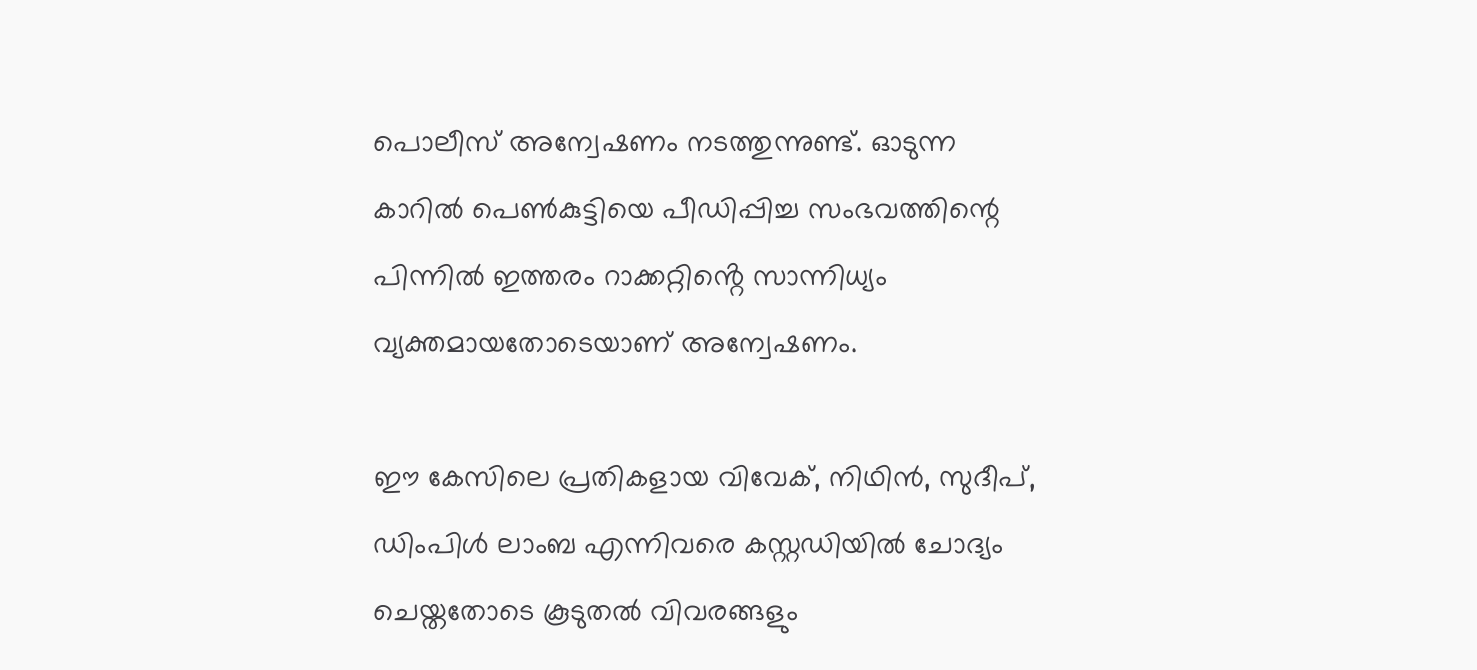പൊലീസ് അന്വേഷണം നടത്തുന്നുണ്ട്. ഓടുന്ന കാറിൽ പെൺകുട്ടിയെ പീഡിപ്പിച്ച സംഭവത്തിന്റെ പിന്നിൽ ഇത്തരം റാക്കറ്റിൻ്റെ സാന്നിധ്യം വ്യക്തമായതോടെയാണ് അന്വേഷണം.

ഈ കേസിലെ പ്രതികളായ വിവേക്, നിഥിൻ, സുദീപ്, ഡിംപിൾ ലാംബ എന്നിവരെ കസ്റ്റഡിയിൽ ചോദ്യം ചെയ്തതോടെ കൂടുതൽ വിവരങ്ങളും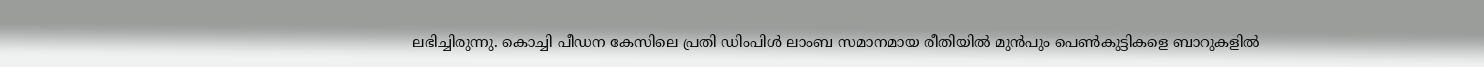ലഭിച്ചിരുന്നു. കൊച്ചി പീഡന കേസിലെ പ്രതി ഡിംപിൾ ലാംബ സമാനമായ രീതിയിൽ മുൻപും പെൺകുട്ടികളെ ബാറുകളിൽ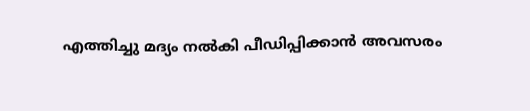എത്തിച്ചു മദ്യം നൽകി പീഡിപ്പിക്കാൻ അവസരം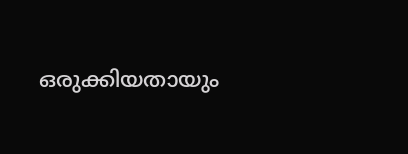ഒരുക്കിയതായും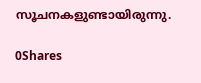സൂചനകളുണ്ടായിരുന്നു.

0Shares